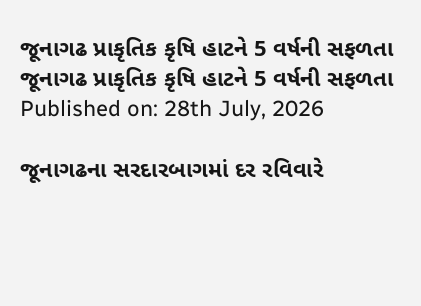જૂનાગઢ પ્રાકૃતિક કૃષિ હાટને 5 વર્ષની સફળતા
જૂનાગઢ પ્રાકૃતિક કૃષિ હાટને 5 વર્ષની સફળતા
Published on: 28th July, 2026

જૂનાગઢના સરદારબાગમાં દર રવિવારે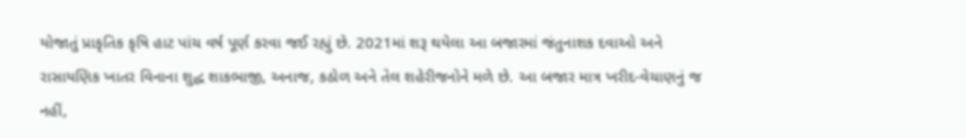યોજાતું પ્રાકૃતિક કૃષિ હાટ પાંચ વર્ષ પૂર્ણ કરવા જઈ રહ્યું છે. 2021માં શરૂ થયેલા આ બજારમાં જંતુનાશક દવાઓ અને રાસાયણિક ખાતર વિનાના શુદ્ધ શાકભાજી, અનાજ, કઠોળ અને તેલ શહેરીજનોને મળે છે. આ બજાર માત્ર ખરીદ-વેચાણનું જ નહીં,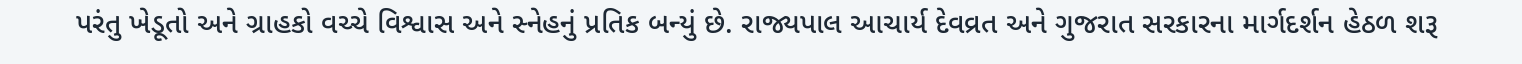પરંતુ ખેડૂતો અને ગ્રાહકો વચ્ચે વિશ્વાસ અને સ્નેહનું પ્રતિક બન્યું છે. રાજ્યપાલ આચાર્ય દેવવ્રત અને ગુજરાત સરકારના માર્ગદર્શન હેઠળ શરૂ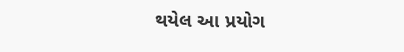થયેલ આ પ્રયોગ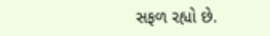સફળ રહ્યો છે.